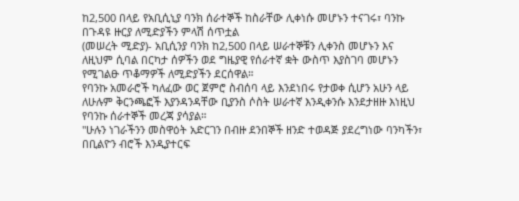ከ2,500 በላይ የአቢሲኒያ ባንክ ሰራተኞች ከስራቸው ሊቀነሱ መሆኑን ተናገሩ፣ ባንኩ በጉዳዩ ዙርያ ለሚድያችን ምላሽ ሰጥቷል
(መሠረት ሚድያ)- አቢሲንያ ባንክ ከ2,500 በላይ ሠራተኞቹን ሊቀንስ መሆኑን እና ለዚህም ሲባል በርካታ ሰዎችን ወደ ግዜያዊ የሰራተኛ ቋት ውስጥ እያስገባ መሆኑን የሚገልፁ ጥቆማዎች ለሚድያችን ደርሰዋል።
የባንኩ አመራሮች ካለፈው ወር ጀምሮ ስብሰባ ላይ እንደነበሩ የታወቀ ሲሆን አሁን ላይ ለሁሉም ቅርንጫፎች እያንዳንዳቸው ቢያንስ ሶስት ሠራተኛ እንዲቀንሱ እንደታዘዙ እነዚህ የባንኩ ሰራተኞች መረጃ ያሳያል።
"ሁሉን ነገራችንን መስዋዕት አድርገን በብዙ ደንበኞች ዘንድ ተወዳጅ ያደረግነው ባንካችን፣ በቢልዮን ብሮች እንዲያተርፍ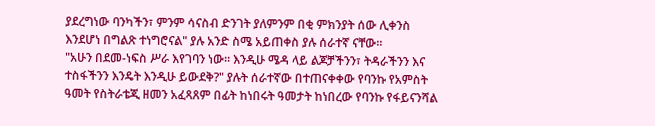ያደረግነው ባንካችን፣ ምንም ሳናስብ ድንገት ያለምንም በቂ ምክንያት ሰው ሊቀንስ እንደሆነ በግልጽ ተነግሮናል" ያሉ አንድ ስሜ አይጠቀስ ያሉ ሰራተኛ ናቸው።
"አሁን በደመ-ነፍስ ሥራ እየገባን ነው። እንዲሁ ሜዳ ላይ ልጆቻችንን፣ ትዳራችንን እና ተስፋችንን እንዴት እንዲሁ ይውደቅ?" ያሉት ሰራተኛው በተጠናቀቀው የባንኩ የአምስት ዓመት የስትራቴጂ ዘመን አፈጻጸም በፊት ከነበሩት ዓመታት ከነበረው የባንኩ የፋይናንሻል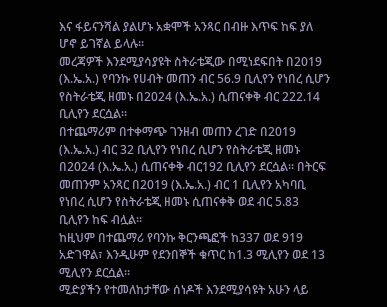እና ፋይናንሻል ያልሆኑ አቋሞች አንጻር በብዙ እጥፍ ከፍ ያለ ሆኖ ይገኛል ይላሉ፡፡
መረጃዎች እንደሚያሳያዩት ስትራቴጂው በሚነደፍበት በ2019 (እ.ኤ.አ.) የባንኩ የሀብት መጠን ብር 56.9 ቢሊየን የነበረ ሲሆን የስትራቴጂ ዘመኑ በ2024 (እ.ኤ.አ.) ሲጠናቀቅ ብር 222.14 ቢሊየን ደርሷል፡፡
በተጨማሪም በተቀማጭ ገንዘብ መጠን ረገድ በ2019 (እ.ኤ.አ.) ብር 32 ቢሊየን የነበረ ሲሆን የስትራቴጂ ዘመኑ በ2024 (እ.ኤ.አ.) ሲጠናቀቅ ብር192 ቢሊየን ደርሷል፡፡ በትርፍ መጠንም አንጻር በ2019 (እ.ኤ.አ.) ብር 1 ቢሊየን አካባቢ የነበረ ሲሆን የስትራቴጂ ዘመኑ ሲጠናቀቅ ወደ ብር 5.83 ቢሊየን ከፍ ብሏል፡፡
ከዚህም በተጨማሪ የባንኩ ቅርንጫፎች ከ337 ወደ 919 አድገዋል፣ እንዲሁም የደንበኞች ቁጥር ከ1.3 ሚሊየን ወደ 13 ሚሊየን ደርሷል።
ሚድያችን የተመለከታቸው ሰነዶች እንደሚያሳዩት አሁን ላይ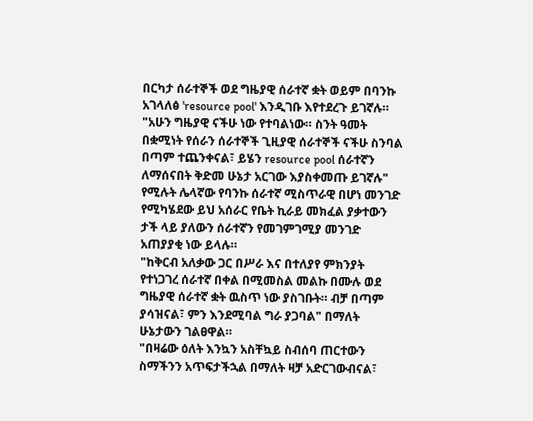በርካታ ሰራተኞች ወደ ግዜያዊ ሰራተኛ ቋት ወይም በባንኩ አገላለፅ 'resource pool' እንዲገቡ እየተደረጉ ይገኛሉ።
"አሁን ግዜያዊ ናችሁ ነው የተባልነው። ስንት ዓመት በቋሚነት የሰራን ሰራተኞች ጊዚያዊ ሰራተኞች ናችሁ ስንባል በጣም ተጨንቀናል፣ ይሄን resource pool ሰራተኛን ለማሰናበት ቅድመ ሁኔታ አርገው እያስቀመጡ ይገኛሉ" የሚሉት ሌላኛው የባንኩ ሰራተኛ ሚስጥራዊ በሆነ መንገድ የሚካሄደው ይህ አሰራር የቤት ኪራይ መክፈል ያቃተውን ታች ላይ ያለውን ሰራተኛን የመገምገሚያ መንገድ አጠያያቂ ነው ይላሉ።
"ከቅርብ አለቃው ጋር በሥራ እና በተለያየ ምክንያት የተነጋገረ ሰራተኛ በቀል በሚመስል መልኩ በሙሉ ወደ ግዜያዊ ሰራተኛ ቋት ዉስጥ ነው ያስገቡት። ብቻ በጣም ያሳዝናል፣ ምን እንደሚባል ግራ ያጋባል" በማለት ሁኔታውን ገልፀዋል።
"በዛሬው ዕለት እንኳን አስቸኳይ ስብሰባ ጠርተውን ስማችንን አጥፍታችኋል በማለት ዛቻ አድርገውብናል፣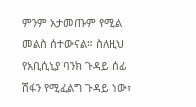ምንም አታመጡም የሚል መልስ ሰተውናል። ስለዚህ የአቢሲኒያ ባንክ ጉዳይ ሰፊ ሽፋን የሚፈልግ ጉዳይ ነው፣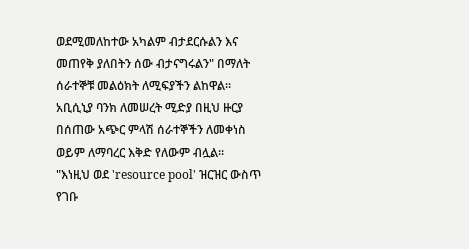ወደሚመለከተው አካልም ብታደርሱልን እና መጠየቅ ያለበትን ሰው ብታናግሩልን" በማለት ሰራተኞቹ መልዕክት ለሚፍያችን ልከዋል።
አቢሲኒያ ባንክ ለመሠረት ሚድያ በዚህ ዙርያ በሰጠው አጭር ምላሽ ሰራተኞችን ለመቀነስ ወይም ለማባረር እቅድ የለውም ብሏል።
"እነዚህ ወደ 'resource pool' ዝርዝር ውስጥ የገቡ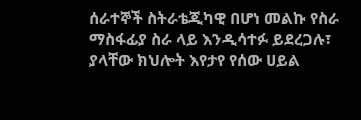ሰራተኞች ስትራቴጂካዊ በሆነ መልኩ የስራ ማስፋፊያ ስራ ላይ እንዲሳተፉ ይደረጋሉ፣ ያላቸው ክህሎት እየታየ የሰው ሀይል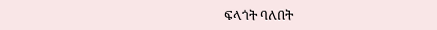ፍላጎት ባለበት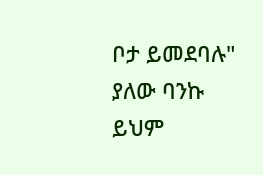ቦታ ይመደባሉ" ያለው ባንኩ ይህም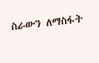ስራውን ለማስፋት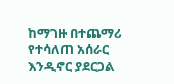ከማገዙ በተጨማሪ የተሳለጠ አሰራር እንዲኖር ያደርጋል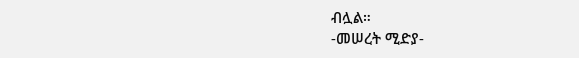ብሏል።
-መሠረት ሚድያ-